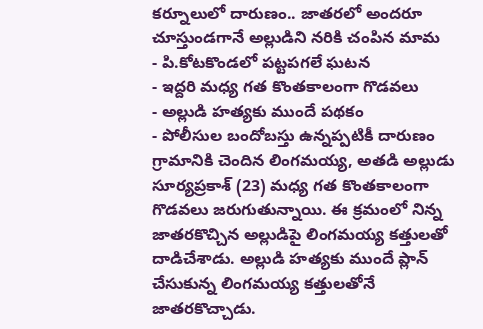కర్నూలులో దారుణం.. జాతరలో అందరూ చూస్తుండగానే అల్లుడిని నరికి చంపిన మామ
- పి.కోటకొండలో పట్టపగలే ఘటన
- ఇద్దరి మధ్య గత కొంతకాలంగా గొడవలు
- అల్లుడి హత్యకు ముందే పథకం
- పోలీసుల బందోబస్తు ఉన్నప్పటికీ దారుణం
గ్రామానికి చెందిన లింగమయ్య, అతడి అల్లుడు సూర్యప్రకాశ్ (23) మధ్య గత కొంతకాలంగా గొడవలు జరుగుతున్నాయి. ఈ క్రమంలో నిన్న జాతరకొచ్చిన అల్లుడిపై లింగమయ్య కత్తులతో దాడిచేశాడు. అల్లుడి హత్యకు ముందే ప్లాన్ చేసుకున్న లింగమయ్య కత్తులతోనే జాతరకొచ్చాడు.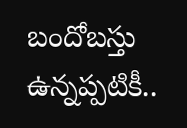బందోబస్తు ఉన్నప్పటికీ..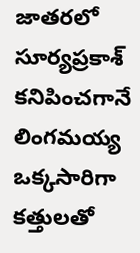జాతరలో సూర్యప్రకాశ్ కనిపించగానే లింగమయ్య ఒక్కసారిగా కత్తులతో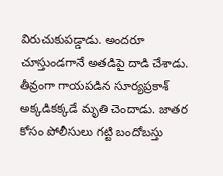విరుచుకుపడ్డాడు. అందరూ చూస్తుండగానే అతడిపై దాడి చేశాడు. తీవ్రంగా గాయపడిన సూర్యప్రకాశ్ అక్కడికక్కడే మృతి చెందాడు. జాతర కోసం పోలీసులు గట్టి బందోబస్తు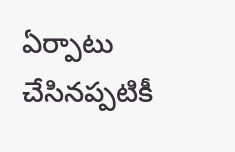ఏర్పాటు చేసినప్పటికీ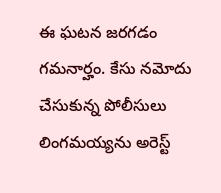ఈ ఘటన జరగడం గమనార్హం. కేసు నమోదు చేసుకున్న పోలీసులు లింగమయ్యను అరెస్ట్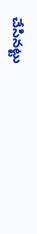చేసినట్టు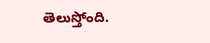తెలుస్తోంది.